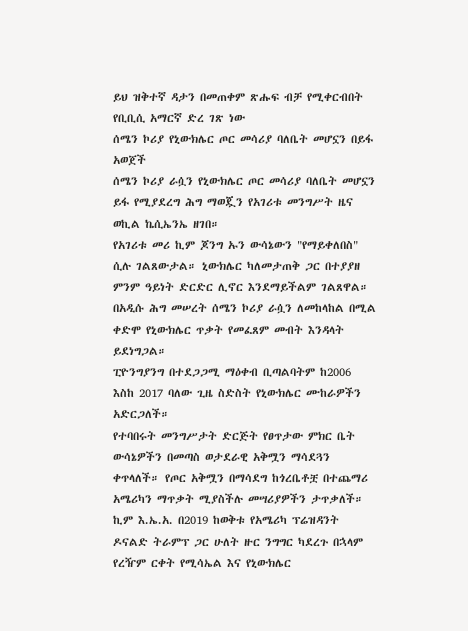ይህ ዝቅተኛ ዳታን በመጠቀም ጽሑፍ ብቻ የሚቀርብበት የቢቢሲ አማርኛ ድረ ገጽ ነው
ሰሜን ኮሪያ የኒውክሌር ጦር መሳሪያ ባለቤት መሆኗን በይፋ አወጀች
ሰሜን ኮሪያ ራሷን የኒውክሌር ጦር መሳሪያ ባለቤት መሆኗን ይፋ የሚያደረግ ሕግ ማወጇን የአገሪቱ መንግሥት ዜና ወኪል ኬሲኤንኤ ዘገበ።
የአገሪቱ መሪ ኪም ጆንግ ኡን ውሳኔውን "የማይቀለበስ" ሲሉ ገልጸውታል። ኒውክሌር ካለመታጠቅ ጋር በተያያዘ ምንም ዓይነት ድርድር ሊኖር እንደማይችልም ገልጸዋል።
በአዲሱ ሕግ መሠረት ሰሜን ኮሪያ ራሷን ለመከላከል በሚል ቀድሞ የኒውክሌር ጥቃት የመፈጸም መብት እንዳላት ይደነግጋል።
ፒዮንግያንግ በተደጋጋሚ ማዕቀብ ቢጣልባትም ከ2006 እስከ 2017 ባለው ጊዜ ስድስት የኒውክሌር ሙከራዎችን አድርጋለች።
የተባበሩት መንግሥታት ድርጅት የፀጥታው ምክር ቤት ውሳኔዎችን በመጣስ ወታደራዊ አቅሟን ማሳደጓን ቀጥላለች። የጦር አቅሟን በማሳደግ ከጎረቤቶቿ በተጨማሪ አሜሪካን ማጥቃት ሚያስችሉ መሣሪያዎችን ታጥቃለች።
ኪም እ.ኤ.አ. በ2019 ከወቅቱ የአሜሪካ ፕሬዝዳንት ዶናልድ ትራምፕ ጋር ሁለት ዙር ንግግር ካደረጉ በኋላም የረዥም ርቀት የሚሳኤል እና የኒውክሌር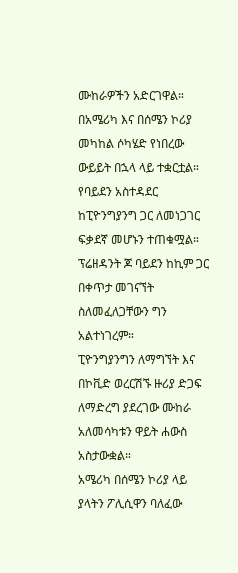ሙከራዎችን አድርገዋል።
በአሜሪካ እና በሰሜን ኮሪያ መካከል ሶካሄድ የነበረው ውይይት በኋላ ላይ ተቋርቷል።
የባይደን አስተዳደር ከፒዮንግያንግ ጋር ለመነጋገር ፍቃደኛ መሆኑን ተጠቁሟል። ፕሬዘዳንት ጆ ባይደን ከኪም ጋር በቀጥታ መገናኘት ስለመፈለጋቸውን ግን አልተነገረም።
ፒዮንግያንግን ለማግኘት እና በኮቪድ ወረርሽኙ ዙሪያ ድጋፍ ለማድረግ ያደረገው ሙከራ አለመሳካቱን ዋይት ሐውስ አስታውቋል።
አሜሪካ በሰሜን ኮሪያ ላይ ያላትን ፖሊሲዋን ባለፈው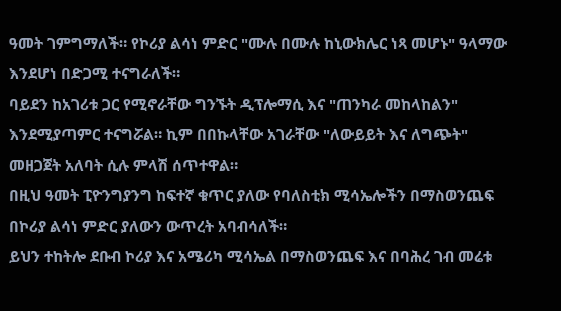ዓመት ገምግማለች። የኮሪያ ልሳነ ምድር "ሙሉ በሙሉ ከኒውክሌር ነጻ መሆኑ" ዓላማው እንደሆነ በድጋሚ ተናግራለች።
ባይደን ከአገሪቱ ጋር የሚኖራቸው ግንኙት ዲፕሎማሲ እና "ጠንካራ መከላከልን" እንደሚያጣምር ተናግሯል። ኪም በበኩላቸው አገራቸው "ለውይይት እና ለግጭት" መዘጋጀት አለባት ሲሉ ምላሽ ሰጥተዋል።
በዚህ ዓመት ፒዮንግያንግ ከፍተኛ ቁጥር ያለው የባለስቲክ ሚሳኤሎችን በማስወንጨፍ በኮሪያ ልሳነ ምድር ያለውን ውጥረት አባብሳለች።
ይህን ተከትሎ ደቡብ ኮሪያ እና አሜሪካ ሚሳኤል በማስወንጨፍ እና በባሕረ ገብ መሬቱ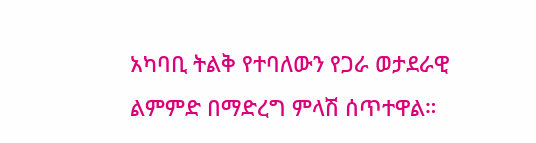አካባቢ ትልቅ የተባለውን የጋራ ወታደራዊ ልምምድ በማድረግ ምላሽ ሰጥተዋል።